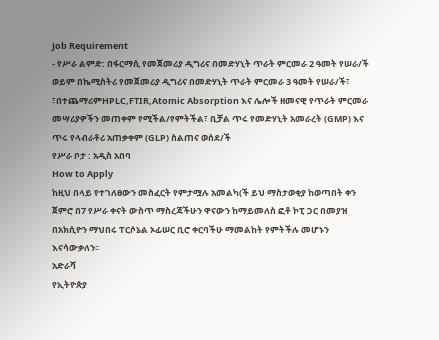Job Requirement
- የሥራ ልምድ: በፋርማሲ የመጀመሪያ ዲግሪና በመድሃኒት ጥራት ምርመራ 2 ዓመት የሠራ/ች ወይም በኬሚስትሪ የመጀመሪያ ዲግሪና በመድሃኒት ጥራት ምርመራ 3 ዓመት የሠራ/ች፣ ፣በተጨማሪምHPLC,FTIR,Atomic Absorption እና ሌሎች ዘመናዊ የጥራት ምርመራ መሣሪያዎችን መጠቀም የሚችል/የምትችል፣ ቢቻል ጥሩ የመድሃኒት አመራረት (GMP) እና ጥሩ የላብራቶሪ አጠቃቀም (GLP) ስልጠና ወሰደ/ች
የሥራ ቦታ : አዲስ አበባ
How to Apply
ከዚህ በላይ የተገለፀውን መስፈርት የምታሟሉ አመልካ(ች ይህ ማስታወቂያ ከወጣበት ቀን ጀምሮ በ7 የሥራ ቀናት ውስጥ ማስረጃችሁን ዋናውን ከማይመለስ ፎቶ ኮፒ ጋር በመያዝ በአክሲዮን ማህበሩ ፐርሶኔል ኦፊሠር ቢሮ ቀርባችሁ ማመልከት የምትችሉ መሆኑን እናሳውቃለን፡፡
አድራሻ
የኢትዮጵያ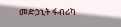መድኃኒት ፋብሪካ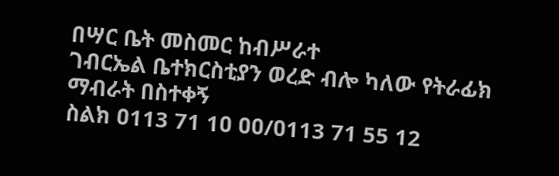በሣር ቤት መስመር ከብሥራተ
ገብርኤል ቤተክርስቲያን ወረድ ብሎ ካለው የትራፊክ ማብራት በስተቀኝ
ስልክ ዐ113 71 1ዐ ዐዐ/ዐ113 71 55 12